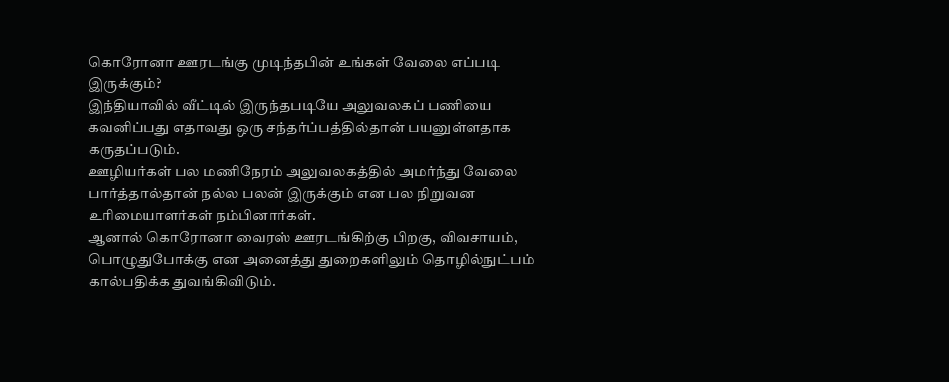கொரோனா ஊரடங்கு முடிந்தபின் உங்கள் வேலை எப்படி இருக்கும்?
இந்தியாவில் வீட்டில் இருந்தபடியே அலுவலகப் பணியை கவனிப்பது எதாவது ஒரு சந்தர்ப்பத்தில்தான் பயனுள்ளதாக கருதப்படும்.
ஊழியர்கள் பல மணிநேரம் அலுவலகத்தில் அமர்ந்து வேலை பார்த்தால்தான் நல்ல பலன் இருக்கும் என பல நிறுவன உரிமையாளர்கள் நம்பினார்கள்.
ஆனால் கொரோனா வைரஸ் ஊரடங்கிற்கு பிறகு, விவசாயம், பொழுதுபோக்கு என அனைத்து துறைகளிலும் தொழில்நுட்பம் கால்பதிக்க துவங்கிவிடும்.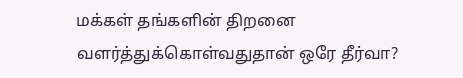மக்கள் தங்களின் திறனை வளர்த்துக்கொள்வதுதான் ஒரே தீர்வா?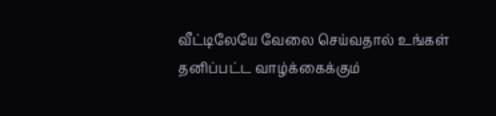வீட்டிலேயே வேலை செய்வதால் உங்கள் தனிப்பட்ட வாழ்க்கைக்கும்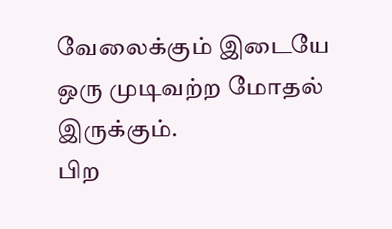வேலைக்கும் இடையே ஒரு முடிவற்ற மோதல் இருக்கும்.
பிற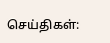செய்திகள்: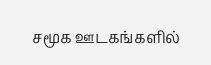சமூக ஊடகங்களில்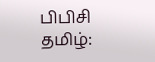பிபிசி தமிழ்: